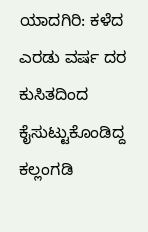ಯಾದಗಿರಿ: ಕಳೆದ ಎರಡು ವರ್ಷ ದರ ಕುಸಿತದಿಂದ ಕೈಸುಟ್ಟುಕೊಂಡಿದ್ದ ಕಲ್ಲಂಗಡಿ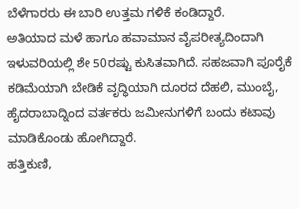ಬೆಳೆಗಾರರು ಈ ಬಾರಿ ಉತ್ತಮ ಗಳಿಕೆ ಕಂಡಿದ್ದಾರೆ.
ಅತಿಯಾದ ಮಳೆ ಹಾಗೂ ಹವಾಮಾನ ವೈಪರೀತ್ಯದಿಂದಾಗಿ ಇಳುವರಿಯಲ್ಲಿ ಶೇ 50ರಷ್ಟು ಕುಸಿತವಾಗಿದೆ. ಸಹಜವಾಗಿ ಪೂರೈಕೆ ಕಡಿಮೆಯಾಗಿ ಬೇಡಿಕೆ ವೃದ್ಧಿಯಾಗಿ ದೂರದ ದೆಹಲಿ, ಮುಂಬೈ, ಹೈದರಾಬಾದ್ನಿಂದ ವರ್ತಕರು ಜಮೀನುಗಳಿಗೆ ಬಂದು ಕಟಾವು ಮಾಡಿಕೊಂಡು ಹೋಗಿದ್ದಾರೆ.
ಹತ್ತಿಕುಣಿ,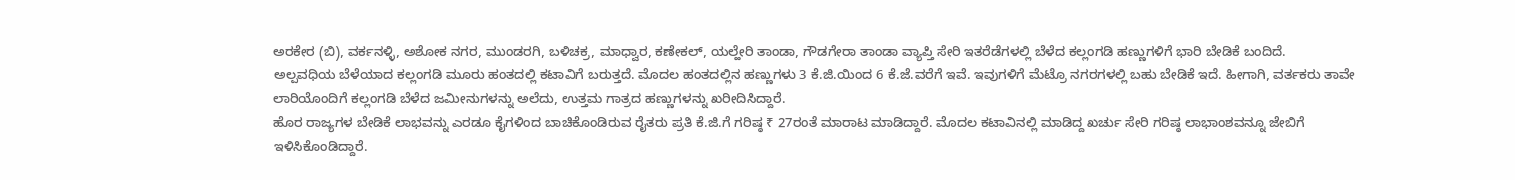ಅರಕೇರ (ಬಿ), ವರ್ಕನಳ್ಳಿ, ಅಶೋಕ ನಗರ, ಮುಂಡರಗಿ, ಬಳಿಚಕ್ರ, ಮಾಧ್ವಾರ, ಕಣೇಕಲ್, ಯಲ್ಹೇರಿ ತಾಂಡಾ, ಗೌಡಗೇರಾ ತಾಂಡಾ ವ್ಯಾಪ್ತಿ ಸೇರಿ ಇತರೆಡೆಗಳಲ್ಲಿ ಬೆಳೆದ ಕಲ್ಲಂಗಡಿ ಹಣ್ಣುಗಳಿಗೆ ಭಾರಿ ಬೇಡಿಕೆ ಬಂದಿದೆ.
ಅಲ್ಪವಧಿಯ ಬೆಳೆಯಾದ ಕಲ್ಲಂಗಡಿ ಮೂರು ಹಂತದಲ್ಲಿ ಕಟಾವಿಗೆ ಬರುತ್ತದೆ. ಮೊದಲ ಹಂತದಲ್ಲಿನ ಹಣ್ಣುಗಳು 3 ಕೆ.ಜಿ.ಯಿಂದ 6 ಕೆ.ಜೆ.ವರೆಗೆ ಇವೆ. ಇವುಗಳಿಗೆ ಮೆಟ್ರೊ ನಗರಗಳಲ್ಲಿ ಬಹು ಬೇಡಿಕೆ ಇದೆ. ಹೀಗಾಗಿ, ವರ್ತಕರು ತಾವೇ ಲಾರಿಯೊಂದಿಗೆ ಕಲ್ಲಂಗಡಿ ಬೆಳೆದ ಜಮೀನುಗಳನ್ನು ಅಲೆದು, ಉತ್ತಮ ಗಾತ್ರದ ಹಣ್ಣುಗಳನ್ನು ಖರೀದಿಸಿದ್ದಾರೆ.
ಹೊರ ರಾಜ್ಯಗಳ ಬೇಡಿಕೆ ಲಾಭವನ್ನು ಎರಡೂ ಕೈಗಳಿಂದ ಬಾಚಿಕೊಂಡಿರುವ ರೈತರು ಪ್ರತಿ ಕೆ.ಜಿ.ಗೆ ಗರಿಷ್ಠ ₹ 27ರಂತೆ ಮಾರಾಟ ಮಾಡಿದ್ದಾರೆ. ಮೊದಲ ಕಟಾವಿನಲ್ಲಿ ಮಾಡಿದ್ದ ಖರ್ಚು ಸೇರಿ ಗರಿಷ್ಠ ಲಾಭಾಂಶವನ್ನೂ ಜೇಬಿಗೆ ಇಳಿಸಿಕೊಂಡಿದ್ದಾರೆ.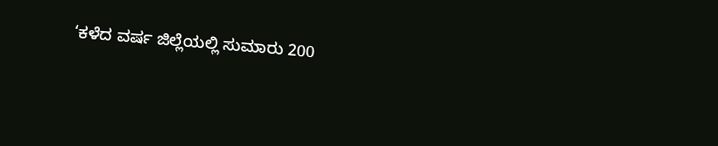‘ಕಳೆದ ವರ್ಷ ಜಿಲ್ಲೆಯಲ್ಲಿ ಸುಮಾರು 200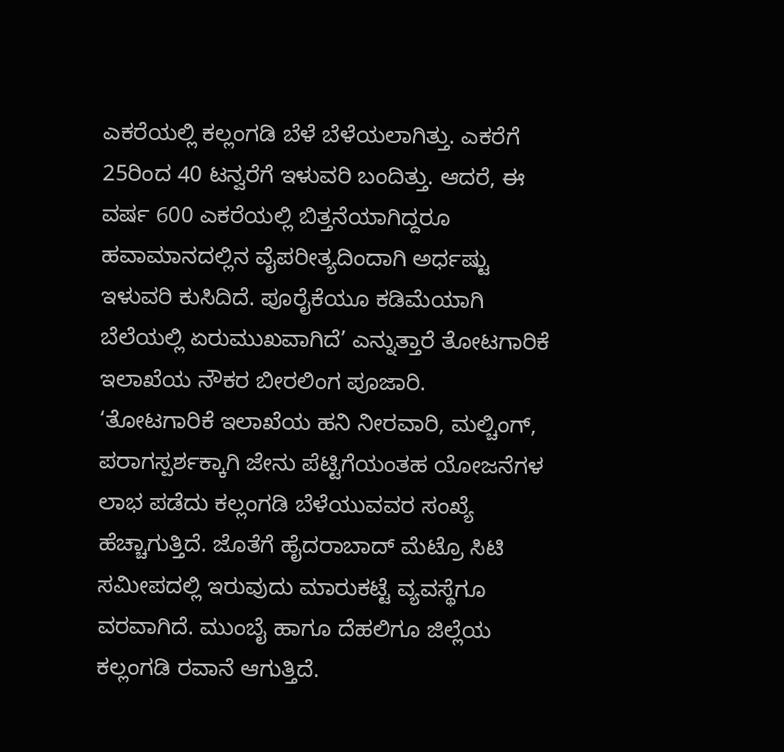ಎಕರೆಯಲ್ಲಿ ಕಲ್ಲಂಗಡಿ ಬೆಳೆ ಬೆಳೆಯಲಾಗಿತ್ತು. ಎಕರೆಗೆ 25ರಿಂದ 40 ಟನ್ವರೆಗೆ ಇಳುವರಿ ಬಂದಿತ್ತು. ಆದರೆ, ಈ ವರ್ಷ 600 ಎಕರೆಯಲ್ಲಿ ಬಿತ್ತನೆಯಾಗಿದ್ದರೂ ಹವಾಮಾನದಲ್ಲಿನ ವೈಪರೀತ್ಯದಿಂದಾಗಿ ಅರ್ಧಷ್ಟು ಇಳುವರಿ ಕುಸಿದಿದೆ. ಪೂರೈಕೆಯೂ ಕಡಿಮೆಯಾಗಿ ಬೆಲೆಯಲ್ಲಿ ಏರುಮುಖವಾಗಿದೆ’ ಎನ್ನುತ್ತಾರೆ ತೋಟಗಾರಿಕೆ ಇಲಾಖೆಯ ನೌಕರ ಬೀರಲಿಂಗ ಪೂಜಾರಿ.
‘ತೋಟಗಾರಿಕೆ ಇಲಾಖೆಯ ಹನಿ ನೀರವಾರಿ, ಮಲ್ಚಿಂಗ್, ಪರಾಗಸ್ಪರ್ಶಕ್ಕಾಗಿ ಜೇನು ಪೆಟ್ಟಿಗೆಯಂತಹ ಯೋಜನೆಗಳ ಲಾಭ ಪಡೆದು ಕಲ್ಲಂಗಡಿ ಬೆಳೆಯುವವರ ಸಂಖ್ಯೆ ಹೆಚ್ಚಾಗುತ್ತಿದೆ. ಜೊತೆಗೆ ಹೈದರಾಬಾದ್ ಮೆಟ್ರೊ ಸಿಟಿ ಸಮೀಪದಲ್ಲಿ ಇರುವುದು ಮಾರುಕಟ್ಟೆ ವ್ಯವಸ್ಥೆಗೂ ವರವಾಗಿದೆ. ಮುಂಬೈ ಹಾಗೂ ದೆಹಲಿಗೂ ಜಿಲ್ಲೆಯ ಕಲ್ಲಂಗಡಿ ರವಾನೆ ಆಗುತ್ತಿದೆ.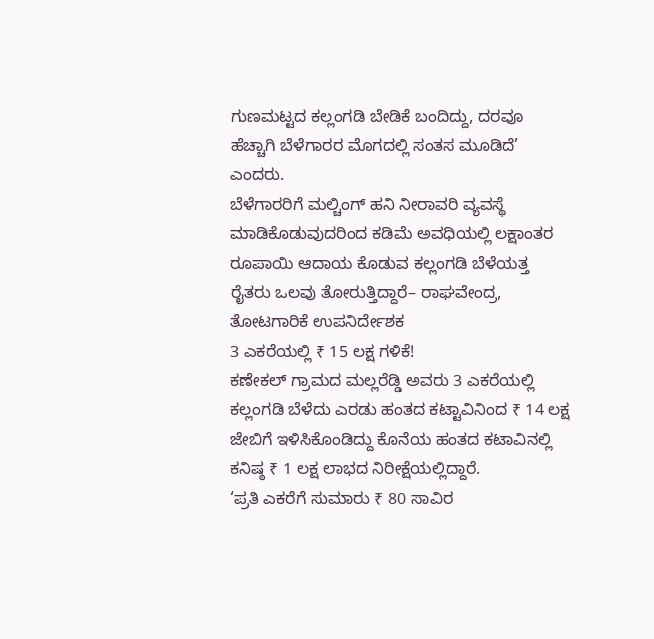ಗುಣಮಟ್ಟದ ಕಲ್ಲಂಗಡಿ ಬೇಡಿಕೆ ಬಂದಿದ್ದು, ದರವೂ ಹೆಚ್ಚಾಗಿ ಬೆಳೆಗಾರರ ಮೊಗದಲ್ಲಿ ಸಂತಸ ಮೂಡಿದೆ’ ಎಂದರು.
ಬೆಳೆಗಾರರಿಗೆ ಮಲ್ಚಿಂಗ್ ಹನಿ ನೀರಾವರಿ ವ್ಯವಸ್ಥೆ ಮಾಡಿಕೊಡುವುದರಿಂದ ಕಡಿಮೆ ಅವಧಿಯಲ್ಲಿ ಲಕ್ಷಾಂತರ ರೂಪಾಯಿ ಆದಾಯ ಕೊಡುವ ಕಲ್ಲಂಗಡಿ ಬೆಳೆಯತ್ತ ರೈತರು ಒಲವು ತೋರುತ್ತಿದ್ದಾರೆ– ರಾಘವೇಂದ್ರ, ತೋಟಗಾರಿಕೆ ಉಪನಿರ್ದೇಶಕ
3 ಎಕರೆಯಲ್ಲಿ ₹ 15 ಲಕ್ಷ ಗಳಿಕೆ!
ಕಣೇಕಲ್ ಗ್ರಾಮದ ಮಲ್ಲರೆಡ್ಡಿ ಅವರು 3 ಎಕರೆಯಲ್ಲಿ ಕಲ್ಲಂಗಡಿ ಬೆಳೆದು ಎರಡು ಹಂತದ ಕಟ್ಟಾವಿನಿಂದ ₹ 14 ಲಕ್ಷ ಜೇಬಿಗೆ ಇಳಿಸಿಕೊಂಡಿದ್ದು ಕೊನೆಯ ಹಂತದ ಕಟಾವಿನಲ್ಲಿ ಕನಿಷ್ಠ ₹ 1 ಲಕ್ಷ ಲಾಭದ ನಿರೀಕ್ಷೆಯಲ್ಲಿದ್ದಾರೆ.
‘ಪ್ರತಿ ಎಕರೆಗೆ ಸುಮಾರು ₹ 80 ಸಾವಿರ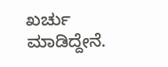ಖರ್ಚು ಮಾಡಿದ್ದೇನೆ.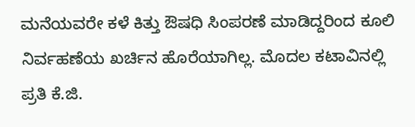ಮನೆಯವರೇ ಕಳೆ ಕಿತ್ತು ಔಷಧಿ ಸಿಂಪರಣೆ ಮಾಡಿದ್ದರಿಂದ ಕೂಲಿ ನಿರ್ವಹಣೆಯ ಖರ್ಚಿನ ಹೊರೆಯಾಗಿಲ್ಲ. ಮೊದಲ ಕಟಾವಿನಲ್ಲಿ ಪ್ರತಿ ಕೆ.ಜಿ.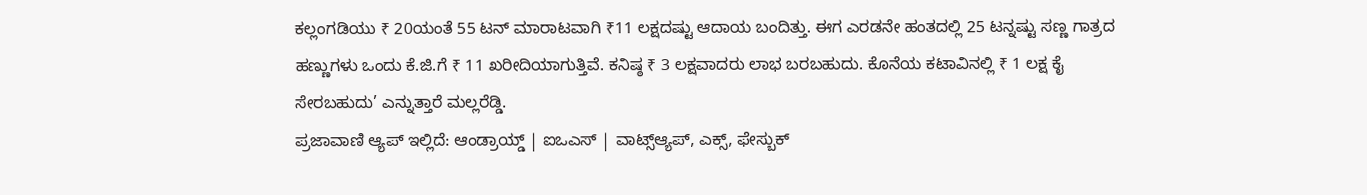ಕಲ್ಲಂಗಡಿಯು ₹ 20ಯಂತೆ 55 ಟನ್ ಮಾರಾಟವಾಗಿ ₹11 ಲಕ್ಷದಷ್ಟು ಆದಾಯ ಬಂದಿತ್ತು. ಈಗ ಎರಡನೇ ಹಂತದಲ್ಲಿ 25 ಟನ್ನಷ್ಟು ಸಣ್ಣ ಗಾತ್ರದ ಹಣ್ಣುಗಳು ಒಂದು ಕೆ.ಜಿ.ಗೆ ₹ 11 ಖರೀದಿಯಾಗುತ್ತಿವೆ. ಕನಿಷ್ಠ ₹ 3 ಲಕ್ಷವಾದರು ಲಾಭ ಬರಬಹುದು. ಕೊನೆಯ ಕಟಾವಿನಲ್ಲಿ ₹ 1 ಲಕ್ಷ ಕೈ ಸೇರಬಹುದು’ ಎನ್ನುತ್ತಾರೆ ಮಲ್ಲರೆಡ್ಡಿ.
ಪ್ರಜಾವಾಣಿ ಆ್ಯಪ್ ಇಲ್ಲಿದೆ: ಆಂಡ್ರಾಯ್ಡ್ | ಐಒಎಸ್ | ವಾಟ್ಸ್ಆ್ಯಪ್, ಎಕ್ಸ್, ಫೇಸ್ಬುಕ್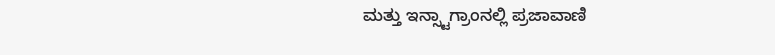ಮತ್ತು ಇನ್ಸ್ಟಾಗ್ರಾಂನಲ್ಲಿ ಪ್ರಜಾವಾಣಿ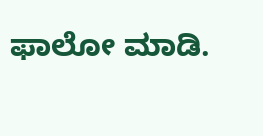ಫಾಲೋ ಮಾಡಿ.